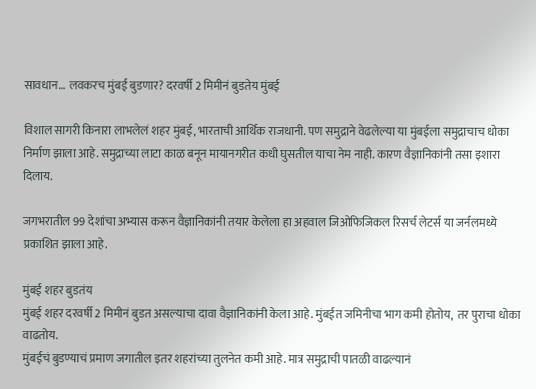सावधान… लवकरच मुंबई बुडणार? दरवर्षी 2 मिमीनं बुडतेय मुंबई

विशाल सागरी किनारा लाभलेलं शहर मुंबई, भारताची आर्थिक राजधानी. पण समुद्राने वेढलेल्या या मुंबईला समुद्राचाच धोका निर्माण झाला आहे. समुद्राच्या लाटा काळ बनून मायानगरीत कधी घुसतील याचा नेम नाही. कारण वैज्ञानिकांनी तसा इशारा दिलाय.

जगभरातील 99 देशांचा अभ्यास करून वैज्ञानिकांनी तयार केलेला हा अहवाल जिओफिजिकल रिसर्च लेटर्स या जर्नलमध्ये प्रकाशित झाला आहे.

मुंबई शहर बुडतंय
मुंबई शहर दरवर्षी 2 मिमीनं बुडत असल्याचा दावा वैज्ञानिकांनी केला आहे. मुंबईत जमिनीचा भाग कमी होतोय,  तर पुराचा धोका वाढतोय.
मुंबईचं बुडण्याचं प्रमाण जगातील इतर शहरांच्या तुलनेत कमी आहे. मात्र समुद्राची पातळी वाढल्यानं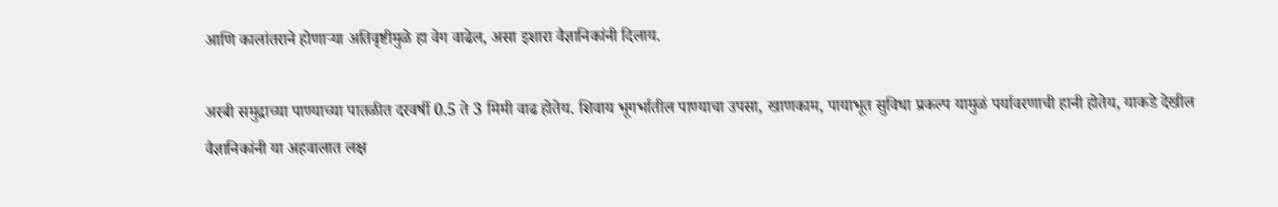आणि कालांतराने होणाऱ्या अतिवृष्टीमुळे हा वेग वाढेल, असा इशारा वैज्ञानिकांनी दिलाय.

अरबी समुद्राच्या पाण्याच्या पातळीत दरवर्षी 0.5 ते 3 मिमी वाढ होतेय. शिवाय भूगर्भातील पाण्याचा उपसा, खाणकाम, पायाभूत सुविधा प्रकल्प यामुळं पर्यावरणाची हानी होतेय, याकडे देखील वैज्ञानिकांनी या अहवालात लक्ष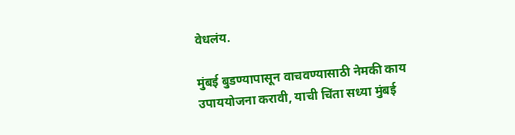वेधलंय.

मुंबई बुडण्यापासून वाचवण्यासाठी नेमकी काय उपाययोजना करावी, याची चिंता सध्या मुंबई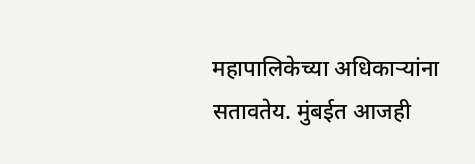महापालिकेच्या अधिकाऱ्यांना सतावतेय. मुंबईत आजही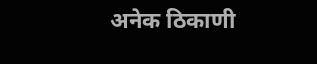अनेक ठिकाणी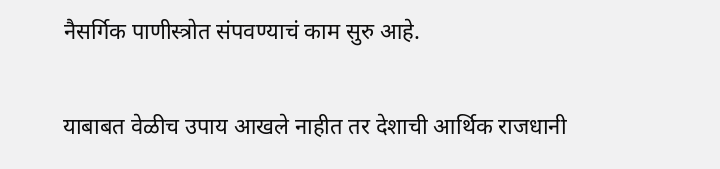नैसर्गिक पाणीस्त्रोत संपवण्याचं काम सुरु आहे.

याबाबत वेळीच उपाय आखले नाहीत तर देशाची आर्थिक राजधानी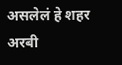असलेलं हे शहर अरबी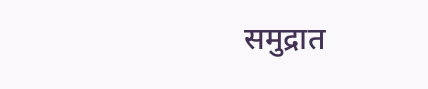समुद्रात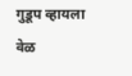गुडूप व्हायला वेळ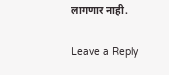लागणार नाही.

Leave a Reply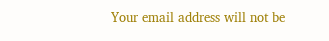Your email address will not be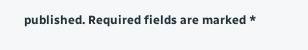published. Required fields are marked *